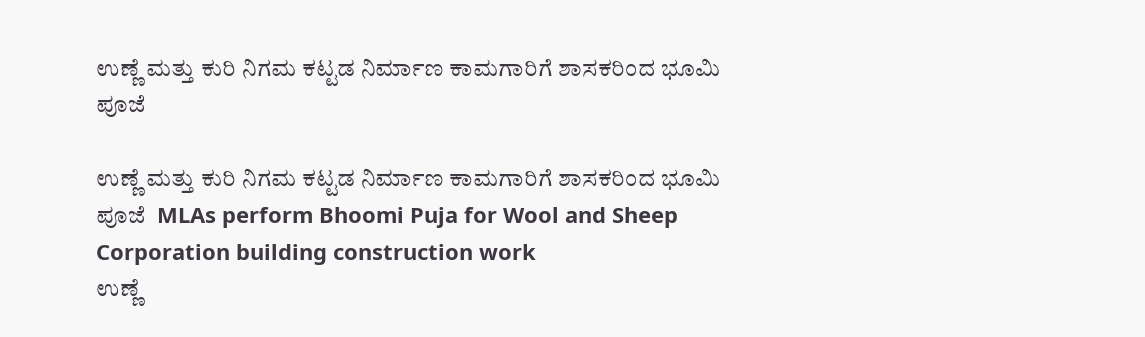ಉಣ್ಣೆ ಮತ್ತು ಕುರಿ ನಿಗಮ ಕಟ್ಟಡ ನಿರ್ಮಾಣ ಕಾಮಗಾರಿಗೆ ಶಾಸಕರಿಂದ ಭೂಮಿ ಪೂಜೆ

ಉಣ್ಣೆ ಮತ್ತು ಕುರಿ ನಿಗಮ ಕಟ್ಟಡ ನಿರ್ಮಾಣ ಕಾಮಗಾರಿಗೆ ಶಾಸಕರಿಂದ ಭೂಮಿ ಪೂಜೆ  MLAs perform Bhoomi Puja for Wool and Sheep Corporation building construction work
ಉಣ್ಣೆ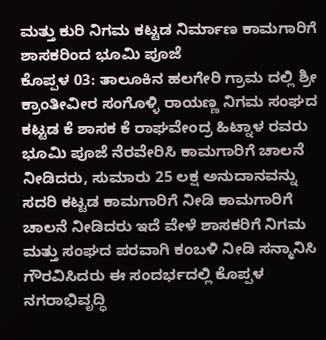ಮತ್ತು ಕುರಿ ನಿಗಮ ಕಟ್ಟಡ ನಿರ್ಮಾಣ ಕಾಮಗಾರಿಗೆ ಶಾಸಕರಿಂದ ಭೂಮಿ ಪೂಜೆ
ಕೊಪ್ಪಳ 03: ತಾಲೂಕಿನ ಹಲಗೇರಿ ಗ್ರಾಮ ದಲ್ಲಿ ಶ್ರೀ ಕ್ರಾಂತೀವೀರ ಸಂಗೊಳ್ಳಿ ರಾಯಣ್ಣ ನಿಗಮ ಸಂಘದ ಕಟ್ಟಡ ಕೆ ಶಾಸಕ ಕೆ ರಾಘವೇಂದ್ರ ಹಿಟ್ನಾಳ ರವರು ಭೂಮಿ ಪೂಜೆ ನೆರವೇರಿಸಿ ಕಾಮಗಾರಿಗೆ ಚಾಲನೆ ನೀಡಿದರು, ಸುಮಾರು 25 ಲಕ್ಷ ಅನುದಾನವನ್ನು ಸದರಿ ಕಟ್ಟಡ ಕಾಮಗಾರಿಗೆ ನೀಡಿ ಕಾಮಗಾರಿಗೆ ಚಾಲನೆ ನೀಡಿದರು ಇದೆ ವೇಳೆ ಶಾಸಕರಿಗೆ ನಿಗಮ ಮತ್ತು ಸಂಘದ ಪರವಾಗಿ ಕಂಬಳಿ ನೀಡಿ ಸನ್ಮಾನಿಸಿ ಗೌರವಿಸಿದರು ಈ ಸಂದರ್ಭದಲ್ಲಿ ಕೊಪ್ಪಳ ನಗರಾಭಿವೃದ್ಧಿ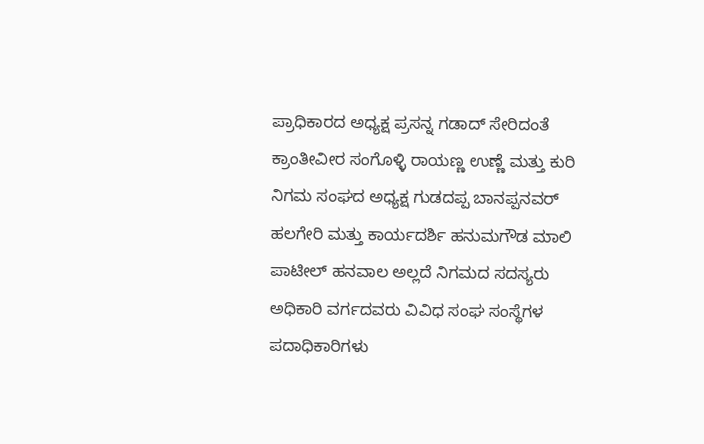ಪ್ರಾಧಿಕಾರದ ಅಧ್ಯಕ್ಷ ಪ್ರಸನ್ನ ಗಡಾದ್ ಸೇರಿದಂತೆ ಕ್ರಾಂತೀವೀರ ಸಂಗೊಳ್ಳಿ ರಾಯಣ್ಣ ಉಣ್ಣೆ ಮತ್ತು ಕುರಿ ನಿಗಮ ಸಂಘದ ಅಧ್ಯಕ್ಷ ಗುಡದಪ್ಪ ಬಾನಪ್ಪನವರ್ ಹಲಗೇರಿ ಮತ್ತು ಕಾರ್ಯದರ್ಶಿ ಹನುಮಗೌಡ ಮಾಲಿ ಪಾಟೀಲ್ ಹನವಾಲ ಅಲ್ಲದೆ ನಿಗಮದ ಸದಸ್ಯರು ಅಧಿಕಾರಿ ವರ್ಗದವರು ವಿವಿಧ ಸಂಘ ಸಂಸ್ಥೆಗಳ ಪದಾಧಿಕಾರಿಗಳು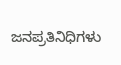ಜನಪ್ರತಿನಿಧಿಗಳು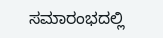ಸಮಾರಂಭದಲ್ಲಿ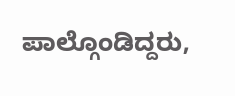ಪಾಲ್ಗೊಂಡಿದ್ದರು,